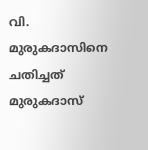വി. മുരുകദാസിനെ ചതിച്ചത് മുരുകദാസ്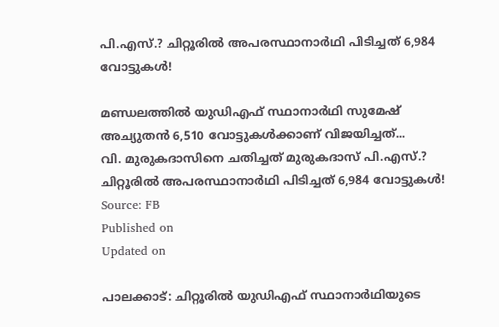പി.എസ്.? ചിറ്റൂരിൽ അപരസ്ഥാനാർഥി പിടിച്ചത് 6,984 വോട്ടുകൾ!

മണ്ഡലത്തിൽ യുഡിഎഫ് സ്ഥാനാർഥി സുമേഷ് അച്യുതൻ 6,510 വോട്ടുകൾക്കാണ് വിജയിച്ചത്...
വി. മുരുകദാസിനെ ചതിച്ചത് മുരുകദാസ് പി.എസ്.? ചിറ്റൂരിൽ അപരസ്ഥാനാർഥി പിടിച്ചത് 6,984 വോട്ടുകൾ!
Source: FB
Published on
Updated on

പാലക്കാട്: ചിറ്റൂരിൽ യുഡിഎഫ് സ്ഥാനാർഥിയുടെ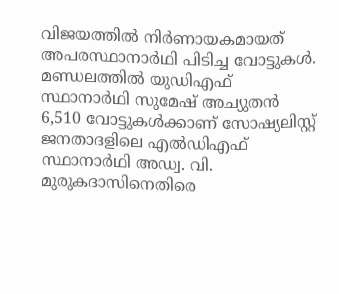വിജയത്തിൽ നിർണായകമായത് അപരസ്ഥാനാർഥി പിടിച്ച വോട്ടുകൾ. മണ്ഡലത്തിൽ യുഡിഎഫ് സ്ഥാനാർഥി സുമേഷ് അച്യുതൻ 6,510 വോട്ടുകൾക്കാണ് സോഷ്യലിസ്റ്റ് ജനതാദളിലെ എൽഡിഎഫ് സ്ഥാനാർഥി അഡ്വ. വി. മുരുകദാസിനെതിരെ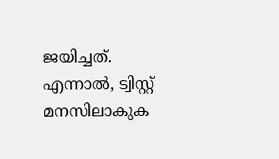ജയിച്ചത്. എന്നാൽ, ട്വിസ്റ്റ് മനസിലാകുക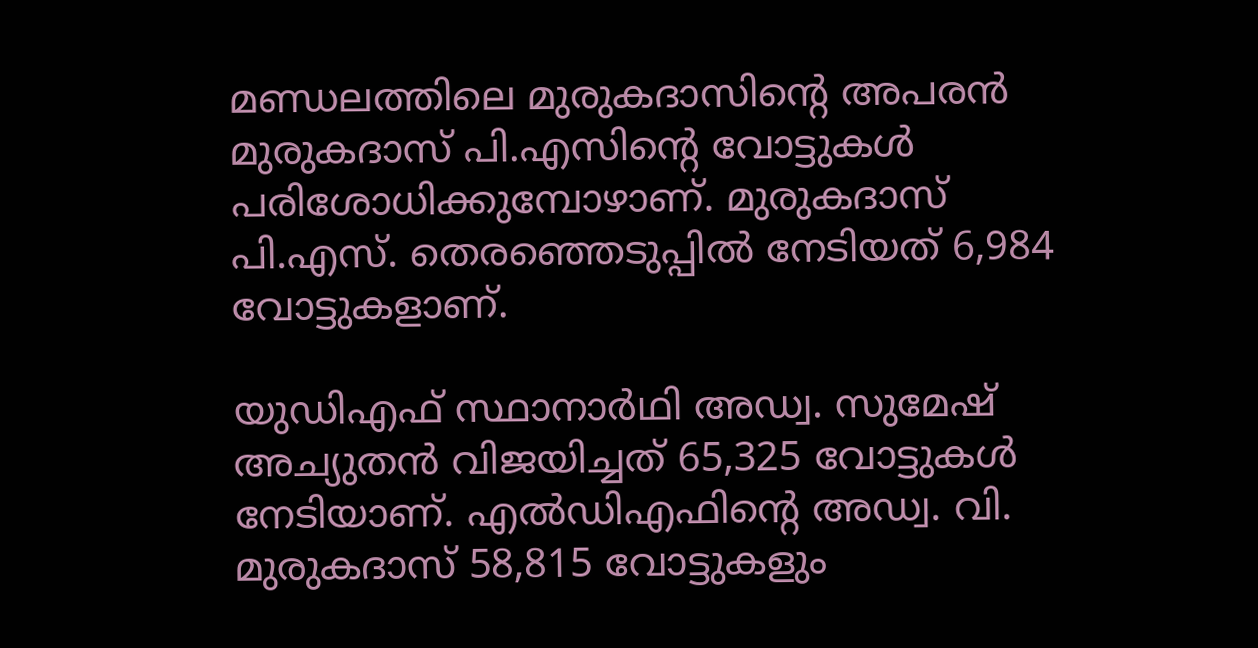മണ്ഡലത്തിലെ മുരുകദാസിൻ്റെ അപരൻ മുരുകദാസ് പി.എസിൻ്റെ വോട്ടുകൾ പരിശോധിക്കുമ്പോഴാണ്. മുരുകദാസ് പി.എസ്. തെരഞ്ഞെടുപ്പിൽ നേടിയത് 6,984 വോട്ടുകളാണ്.

യുഡിഎഫ് സ്ഥാനാർഥി അഡ്വ. സുമേഷ് അച്യുതൻ വിജയിച്ചത് 65,325 വോട്ടുകൾ നേടിയാണ്. എൽഡിഎഫിൻ്റെ അഡ്വ. വി. മുരുകദാസ് 58,815 വോട്ടുകളും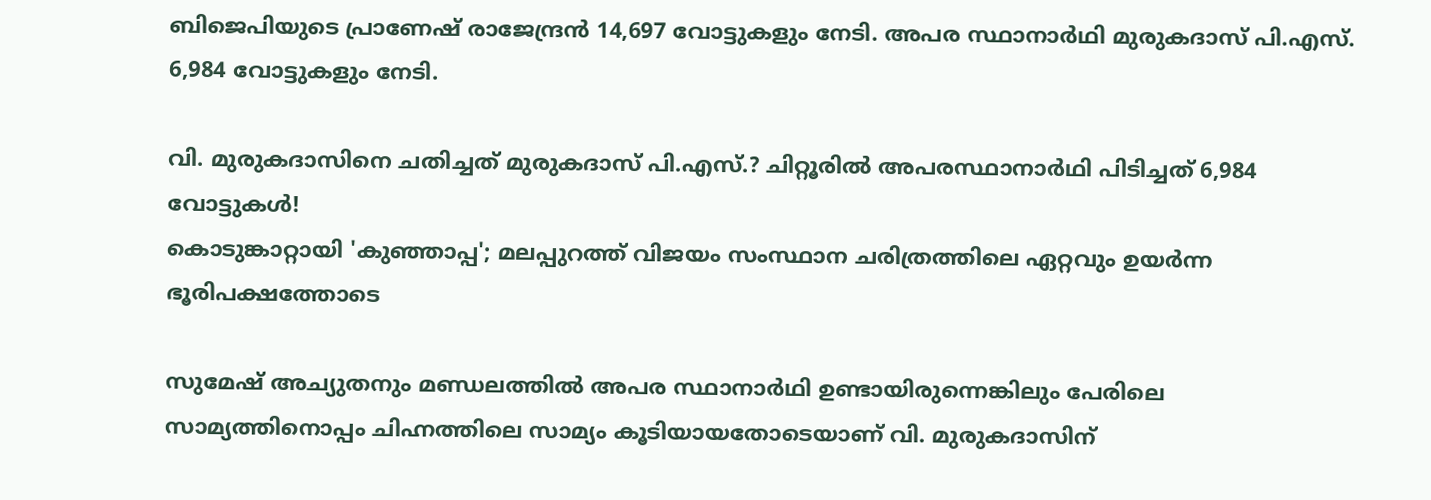ബിജെപിയുടെ പ്രാണേഷ് രാജേന്ദ്രൻ 14,697 വോട്ടുകളും നേടി. അപര സ്ഥാനാർഥി മുരുകദാസ് പി.എസ്. 6,984 വോട്ടുകളും നേടി.

വി. മുരുകദാസിനെ ചതിച്ചത് മുരുകദാസ് പി.എസ്.? ചിറ്റൂരിൽ അപരസ്ഥാനാർഥി പിടിച്ചത് 6,984 വോട്ടുകൾ!
കൊടുങ്കാറ്റായി 'കുഞ്ഞാപ്പ'; മലപ്പുറത്ത് വിജയം സംസ്ഥാന ചരിത്രത്തിലെ ഏറ്റവും ഉയർന്ന ഭൂരിപക്ഷത്തോടെ

സുമേഷ് അച്യുതനും മണ്ഡലത്തിൽ അപര സ്ഥാനാർഥി ഉണ്ടായിരുന്നെങ്കിലും പേരിലെ സാമ്യത്തിനൊപ്പം ചിഹ്നത്തിലെ സാമ്യം കൂടിയായതോടെയാണ് വി. മുരുകദാസിന്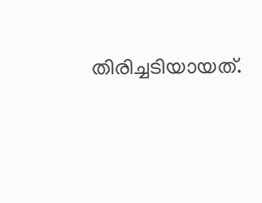തിരിച്ചടിയായത്.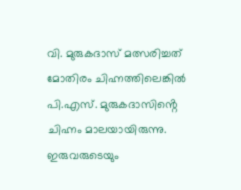വി. മുരുകദാസ് മത്സരിച്ചത് മോതിരം ചിഹ്നത്തിലെങ്കിൽ പി.എസ്. മുരുകദാസിൻ്റെ ചിഹ്നം മാലയായിരുന്നു. ഇരുവരുടെയും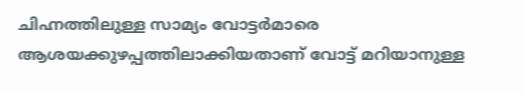ചിഹ്നത്തിലുള്ള സാമ്യം വോട്ടർമാരെ ആശയക്കുഴപ്പത്തിലാക്കിയതാണ് വോട്ട് മറിയാനുള്ള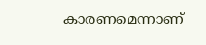കാരണമെന്നാണ്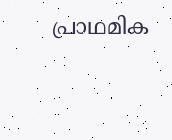പ്രാഥമിക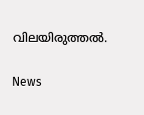വിലയിരുത്തൽ.

News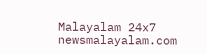Malayalam 24x7
newsmalayalam.com